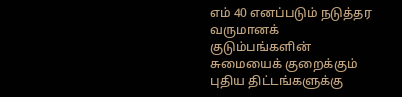எம் 40 எனப்படும் நடுத்தர வருமானக் குடும்பங்களின் சுமையைக் குறைக்கும் புதிய திட்டங்களுக்கு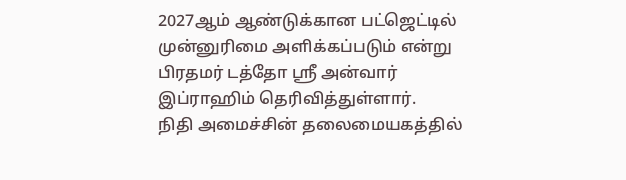2027ஆம் ஆண்டுக்கான பட்ஜெட்டில் முன்னுரிமை அளிக்கப்படும் என்று பிரதமர் டத்தோ ஸ்ரீ அன்வார் இப்ராஹிம் தெரிவித்துள்ளார்.
நிதி அமைச்சின் தலைமையகத்தில்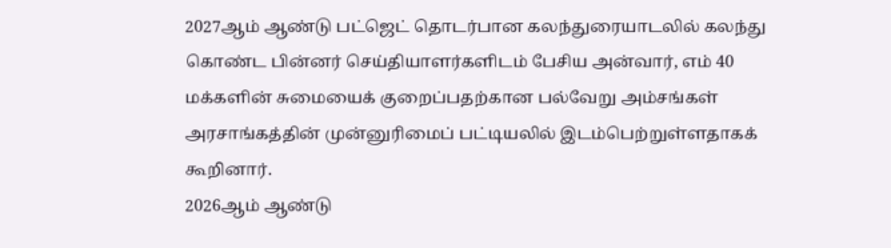2027ஆம் ஆண்டு பட்ஜெட் தொடர்பான கலந்துரையாடலில் கலந்து கொண்ட பின்னர் செய்தியாளர்களிடம் பேசிய அன்வார், எம் 40 மக்களின் சுமையைக் குறைப்பதற்கான பல்வேறு அம்சங்கள் அரசாங்கத்தின் முன்னுரிமைப் பட்டியலில் இடம்பெற்றுள்ளதாகக் கூறினார்.
2026ஆம் ஆண்டு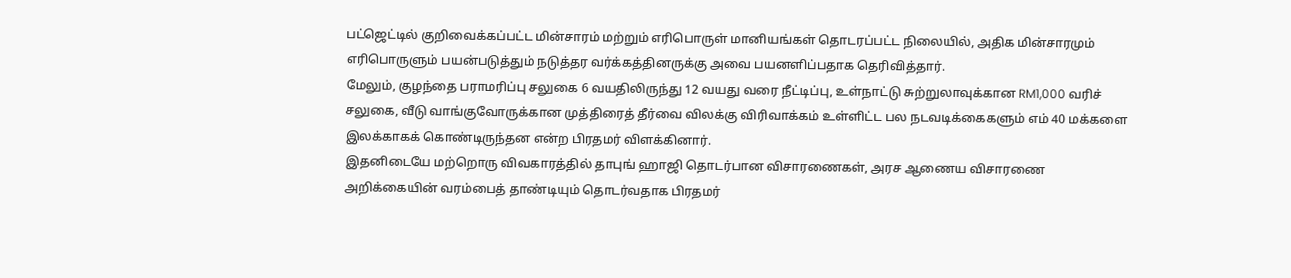பட்ஜெட்டில் குறிவைக்கப்பட்ட மின்சாரம் மற்றும் எரிபொருள் மானியங்கள் தொடரப்பட்ட நிலையில், அதிக மின்சாரமும் எரிபொருளும் பயன்படுத்தும் நடுத்தர வர்க்கத்தினருக்கு அவை பயனளிப்பதாக தெரிவித்தார்.
மேலும், குழந்தை பராமரிப்பு சலுகை 6 வயதிலிருந்து 12 வயது வரை நீட்டிப்பு, உள்நாட்டு சுற்றுலாவுக்கான RM1,000 வரிச் சலுகை, வீடு வாங்குவோருக்கான முத்திரைத் தீர்வை விலக்கு விரிவாக்கம் உள்ளிட்ட பல நடவடிக்கைகளும் எம் 40 மக்களை இலக்காகக் கொண்டிருந்தன என்ற பிரதமர் விளக்கினார்.
இதனிடையே மற்றொரு விவகாரத்தில் தாபுங் ஹாஜி தொடர்பான விசாரணைகள், அரச ஆணைய விசாரணை அறிக்கையின் வரம்பைத் தாண்டியும் தொடர்வதாக பிரதமர்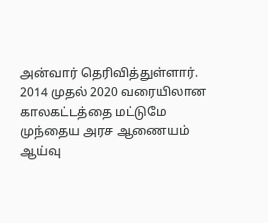அன்வார் தெரிவித்துள்ளார். 2014 முதல் 2020 வரையிலான காலகட்டத்தை மட்டுமே முந்தைய அரச ஆணையம் ஆய்வு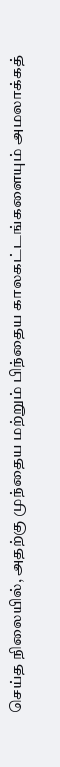செய்த நிலையில், அதற்கு முந்தைய மற்றும் பிந்தைய காலகட்டங்களையும் அமலாக்கத்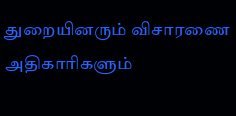துறையினரும் விசாரணை அதிகாரிகளும்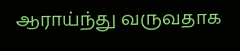ஆராய்ந்து வருவதாக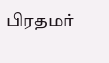பிரதமர்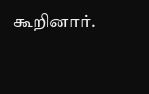கூறினார்.